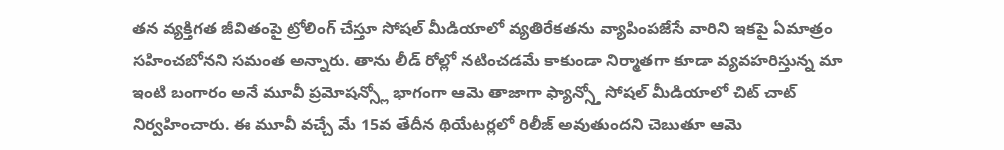తన వ్యక్తిగత జీవితంపై ట్రోలింగ్ చేస్తూ సోషల్ మీడియాలో వ్యతిరేకతను వ్యాపింపజేసే వారిని ఇకపై ఏమాత్రం సహించబోనని సమంత అన్నారు. తాను లీడ్ రోల్లో నటించడమే కాకుండా నిర్మాతగా కూడా వ్యవహరిస్తున్న మా ఇంటి బంగారం అనే మూవీ ప్రమోషన్స్లో భాగంగా ఆమె తాజాగా ఫ్యాన్స్తో సోషల్ మీడియాలో చిట్ చాట్ నిర్వహించారు. ఈ మూవీ వచ్చే మే 15వ తేదీన థియేటర్లలో రిలీజ్ అవుతుందని చెబుతూ ఆమె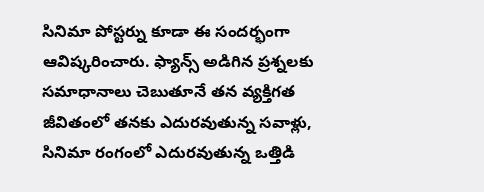సినిమా పోస్టర్ను కూడా ఈ సందర్భంగా ఆవిష్కరించారు. ఫ్యాన్స్ అడిగిన ప్రశ్నలకు సమాధానాలు చెబుతూనే తన వ్యక్తిగత జీవితంలో తనకు ఎదురవుతున్న సవాళ్లు, సినిమా రంగంలో ఎదురవుతున్న ఒత్తిడి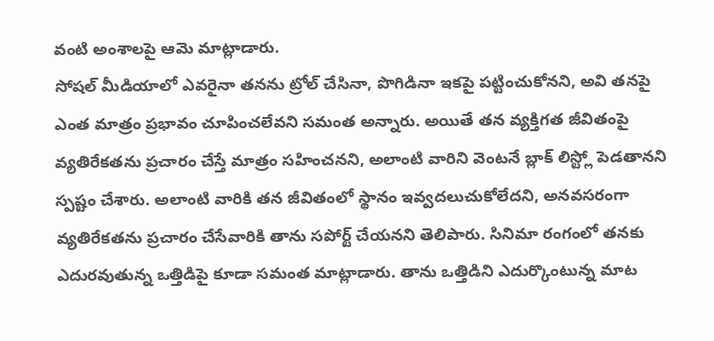వంటి అంశాలపై ఆమె మాట్లాడారు.
సోషల్ మీడియాలో ఎవరైనా తనను ట్రోల్ చేసినా, పొగిడినా ఇకపై పట్టించుకోనని, అవి తనపై ఎంత మాత్రం ప్రభావం చూపించలేవని సమంత అన్నారు. అయితే తన వ్యక్తిగత జీవితంపై వ్యతిరేకతను ప్రచారం చేస్తే మాత్రం సహించనని, అలాంటి వారిని వెంటనే బ్లాక్ లిస్ట్లో పెడతానని స్పష్టం చేశారు. అలాంటి వారికి తన జీవితంలో స్థానం ఇవ్వదలుచుకోలేదని, అనవసరంగా వ్యతిరేకతను ప్రచారం చేసేవారికి తాను సపోర్ట్ చేయనని తెలిపారు. సినిమా రంగంలో తనకు ఎదురవుతున్న ఒత్తిడిపై కూడా సమంత మాట్లాడారు. తాను ఒత్తిడిని ఎదుర్కొంటున్న మాట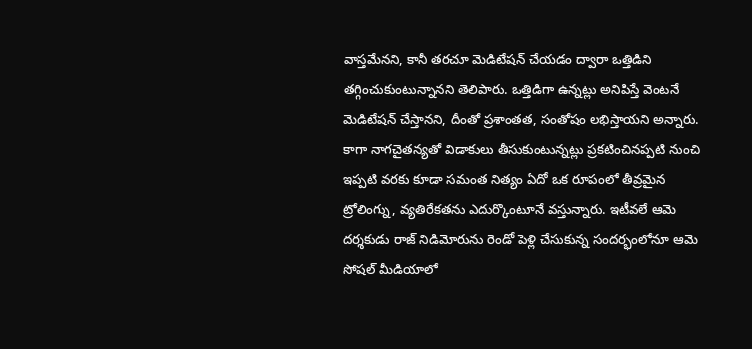వాస్తమేనని, కానీ తరచూ మెడిటేషన్ చేయడం ద్వారా ఒత్తిడిని తగ్గించుకుంటున్నానని తెలిపారు. ఒత్తిడిగా ఉన్నట్లు అనిపిస్తే వెంటనే మెడిటేషన్ చేస్తానని, దీంతో ప్రశాంతత, సంతోషం లభిస్తాయని అన్నారు.
కాగా నాగచైతన్యతో విడాకులు తీసుకుంటున్నట్లు ప్రకటించినప్పటి నుంచి ఇప్పటి వరకు కూడా సమంత నిత్యం ఏదో ఒక రూపంలో తీవ్రమైన ట్రోలింగ్ను, వ్యతిరేకతను ఎదుర్కొంటూనే వస్తున్నారు. ఇటీవలే ఆమె దర్శకుడు రాజ్ నిడిమోరును రెండో పెళ్లి చేసుకున్న సందర్భంలోనూ ఆమె సోషల్ మీడియాలో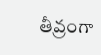తీవ్రంగా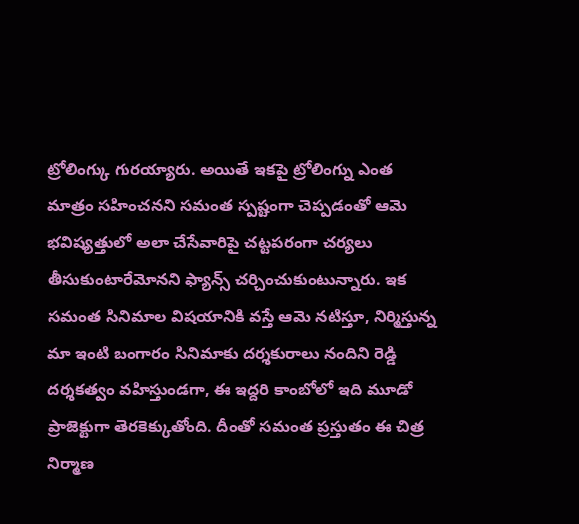ట్రోలింగ్కు గురయ్యారు. అయితే ఇకపై ట్రోలింగ్ను ఎంత మాత్రం సహించనని సమంత స్పష్టంగా చెప్పడంతో ఆమె భవిష్యత్తులో అలా చేసేవారిపై చట్టపరంగా చర్యలు తీసుకుంటారేమోనని ఫ్యాన్స్ చర్చించుకుంటున్నారు. ఇక సమంత సినిమాల విషయానికి వస్తే ఆమె నటిస్తూ, నిర్మిస్తున్న మా ఇంటి బంగారం సినిమాకు దర్శకురాలు నందిని రెడ్డి దర్శకత్వం వహిస్తుండగా, ఈ ఇద్దరి కాంబోలో ఇది మూడో ప్రాజెక్టుగా తెరకెక్కుతోంది. దీంతో సమంత ప్రస్తుతం ఈ చిత్ర నిర్మాణ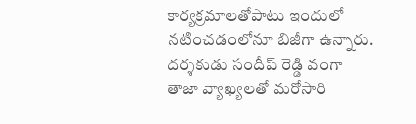కార్యక్రమాలతోపాటు ఇందులో నటించడంలోనూ బిజీగా ఉన్నారు.
దర్శకుడు సందీప్ రెడ్డి వంగా తాజా వ్యాఖ్యలతో మరోసారి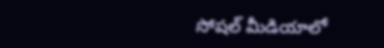సోషల్ మీడియాలో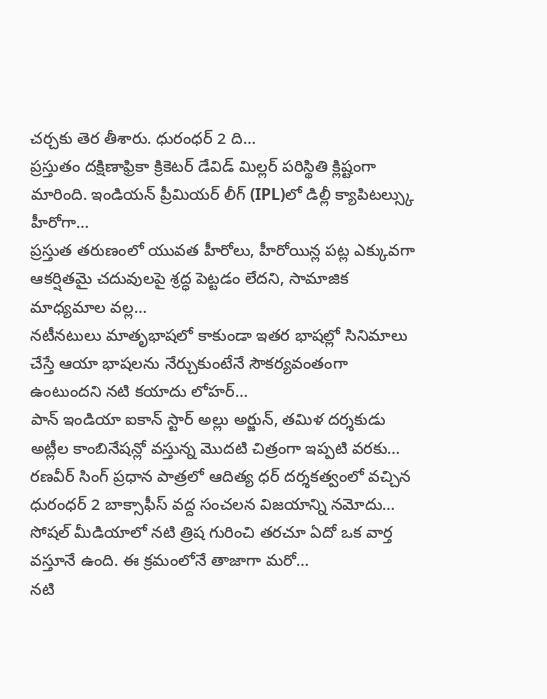చర్చకు తెర తీశారు. ధురంధర్ 2 ది…
ప్రస్తుతం దక్షిణాఫ్రికా క్రికెటర్ డేవిడ్ మిల్లర్ పరిస్థితి క్లిష్టంగా మారింది. ఇండియన్ ప్రీమియర్ లీగ్ (IPL)లో డిల్లీ క్యాపిటల్స్కు హీరోగా…
ప్రస్తుత తరుణంలో యువత హీరోలు, హీరోయిన్ల పట్ల ఎక్కువగా ఆకర్షితమై చదువులపై శ్రద్ధ పెట్టడం లేదని, సామాజిక మాధ్యమాల వల్ల…
నటీనటులు మాతృభాషలో కాకుండా ఇతర భాషల్లో సినిమాలు చేస్తే ఆయా భాషలను నేర్చుకుంటేనే సౌకర్యవంతంగా ఉంటుందని నటి కయాదు లోహర్…
పాన్ ఇండియా ఐకాన్ స్టార్ అల్లు అర్జున్, తమిళ దర్శకుడు అట్లీల కాంబినేషన్లో వస్తున్న మొదటి చిత్రంగా ఇప్పటి వరకు…
రణవీర్ సింగ్ ప్రధాన పాత్రలో ఆదిత్య ధర్ దర్శకత్వంలో వచ్చిన ధురంధర్ 2 బాక్సాఫీస్ వద్ద సంచలన విజయాన్ని నమోదు…
సోషల్ మీడియాలో నటి త్రిష గురించి తరచూ ఏదో ఒక వార్త వస్తూనే ఉంది. ఈ క్రమంలోనే తాజాగా మరో…
నటి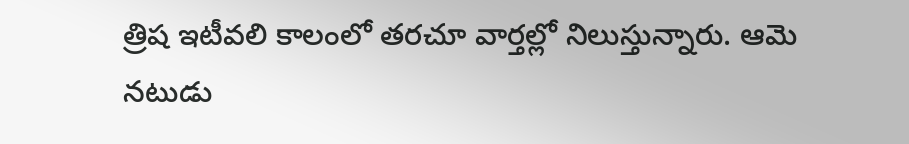త్రిష ఇటీవలి కాలంలో తరచూ వార్తల్లో నిలుస్తున్నారు. ఆమె నటుడు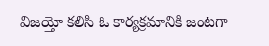విజయ్తో కలిసి ఓ కార్యక్రమానికి జంటగా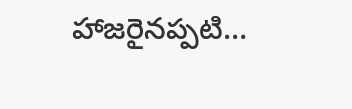హాజరైనప్పటి…